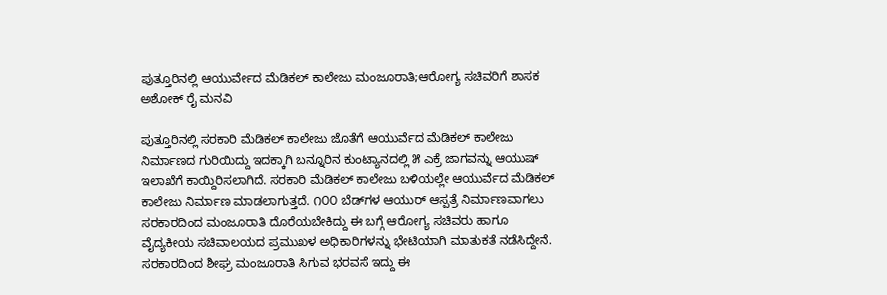ಪುತ್ತೂರಿನಲ್ಲಿ ಆಯುರ್ವೇದ ಮೆಡಿಕಲ್ ಕಾಲೇಜು ಮಂಜೂರಾತಿ;ಆರೋಗ್ಯ ಸಚಿವರಿಗೆ ಶಾಸಕ ಅಶೋಕ್ ರೈ ಮನವಿ

ಪುತ್ತೂರಿನಲ್ಲಿ ಸರಕಾರಿ ಮೆಡಿಕಲ್ ಕಾಲೇಜು ಜೊತೆಗೆ ಆಯುರ್ವೆದ ಮೆಡಿಕಲ್ ಕಾಲೇಜು ನಿರ್ಮಾಣದ ಗುರಿಯಿದ್ದು ಇದಕ್ಕಾಗಿ ಬನ್ನೂರಿನ ಕುಂಟ್ಯಾನದಲ್ಲಿ ೫ ಎಕ್ರೆ ಜಾಗವನ್ನು ಆಯುಷ್ ಇಲಾಖೆಗೆ ಕಾಯ್ದಿರಿಸಲಾಗಿದೆ. ಸರಕಾರಿ ಮೆಡಿಕಲ್ ಕಾಲೇಜು ಬಳಿಯಲ್ಲೇ ಆಯುರ್ವೆದ ಮೆಡಿಕಲ್ ಕಾಲೇಜು ನಿರ್ಮಾಣ ಮಾಡಲಾಗುತ್ತದೆ. ೧೦೦ ಬೆಡ್‌ಗಳ ಆಯುರ್ ಆಸ್ಪತ್ರೆ ನಿರ್ಮಾಣವಾಗಲು ಸರಕಾರದಿಂದ ಮಂಜೂರಾತಿ ದೊರೆಯಬೇಕಿದ್ದು ಈ ಬಗ್ಗೆ ಆರೋಗ್ಯ ಸಚಿವರು ಹಾಗೂ ವೈದ್ಯಕೀಯ ಸಚಿವಾಲಯದ ಪ್ರಮುಖಳ ಅಧಿಕಾರಿಗಳನ್ನು ಭೇಟಿಯಾಗಿ ಮಾತುಕತೆ ನಡೆಸಿದ್ದೇನೆ. ಸರಕಾರದಿಂದ ಶೀಘ್ರ ಮಂಜೂರಾತಿ ಸಿಗುವ ಭರವಸೆ ಇದ್ದು ಈ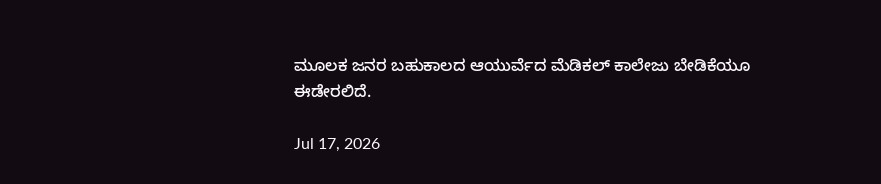ಮೂಲಕ ಜನರ ಬಹುಕಾಲದ ಆಯುರ್ವೆದ ಮೆಡಿಕಲ್ ಕಾಲೇಜು ಬೇಡಿಕೆಯೂ ಈಡೇರಲಿದೆ.

Jul 17, 2026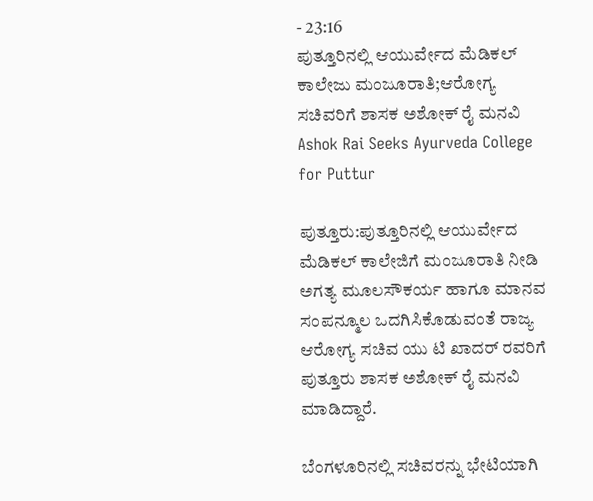- 23:16
ಪುತ್ತೂರಿನಲ್ಲಿ ಆಯುರ್ವೇದ ಮೆಡಿಕಲ್ ಕಾಲೇಜು ಮಂಜೂರಾತಿ;ಆರೋಗ್ಯ ಸಚಿವರಿಗೆ ಶಾಸಕ ಅಶೋಕ್ ರೈ ಮನವಿ
Ashok Rai Seeks Ayurveda College for Puttur

ಪುತ್ತೂರು:ಪುತ್ತೂರಿನಲ್ಲಿ ಆಯುರ್ವೇದ ಮೆಡಿಕಲ್ ಕಾಲೇಜಿಗೆ ಮಂಜೂರಾತಿ ನೀಡಿ ಅಗತ್ಯ ಮೂಲಸೌಕರ್ಯ ಹಾಗೂ ಮಾನವ ಸಂಪನ್ಮೂಲ ಒದಗಿಸಿಕೊಡುವಂತೆ ರಾಜ್ಯ ಆರೋಗ್ಯ ಸಚಿವ ಯು ಟಿ ಖಾದರ್ ರವರಿಗೆ ಪುತ್ತೂರು ಶಾಸಕ ಅಶೋಕ್ ರೈ ಮನವಿ ಮಾಡಿದ್ದಾರೆ.

ಬೆಂಗಳೂರಿನಲ್ಲಿ ಸಚಿವರನ್ನು ಭೇಟಿಯಾಗಿ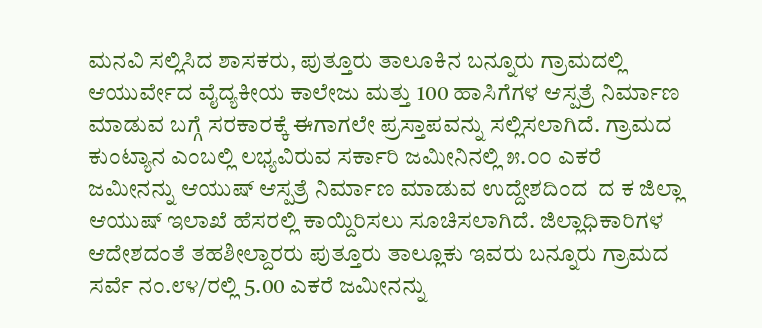ಮನವಿ ಸಲ್ಲಿಸಿದ ಶಾಸಕರು, ಪುತ್ತೂರು ತಾಲೂಕಿನ ಬನ್ನೂರು ಗ್ರಾಮದಲ್ಲಿ ಆಯುರ್ವೇದ ವೈದ್ಯಕೀಯ ಕಾಲೇಜು ಮತ್ತು 100 ಹಾಸಿಗೆಗಳ ಆಸ್ಪತ್ರೆ ನಿರ್ಮಾಣ ಮಾಡುವ ಬಗ್ಗೆ ಸರಕಾರಕ್ಕೆ ಈಗಾಗಲೇ ಪ್ರಸ್ತಾಪವನ್ನು ಸಲ್ಲಿಸಲಾಗಿದೆ. ಗ್ರಾಮದ ಕುಂಟ್ಯಾನ ಎಂಬಲ್ಲಿ ಲಭ್ಯವಿರುವ ಸರ್ಕಾರಿ ಜಮೀನಿನಲ್ಲಿ ೫.೦೦ ಎಕರೆ ಜಮೀನನ್ನು ಆಯುಷ್ ಆಸ್ಪತ್ರೆ ನಿರ್ಮಾಣ ಮಾಡುವ ಉದ್ದೇಶದಿಂದ  ದ ಕ ಜಿಲ್ಲಾ ಆಯುಷ್ ಇಲಾಖೆ ಹೆಸರಲ್ಲಿ ಕಾಯ್ದಿರಿಸಲು ಸೂಚಿಸಲಾಗಿದೆ. ಜಿಲ್ಲಾಧಿಕಾರಿಗಳ ಆದೇಶದಂತೆ ತಹಶೀಲ್ದಾರರು ಪುತ್ತೂರು ತಾಲ್ಲೂಕು ಇವರು ಬನ್ನೂರು ಗ್ರಾಮದ ಸರ್ವೆ ನಂ.೮೪/ರಲ್ಲಿ 5.00 ಎಕರೆ ಜಮೀನನ್ನು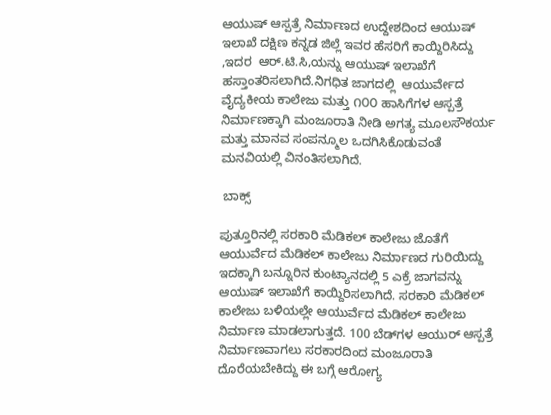ಆಯುಷ್ ಆಸ್ಪತ್ರೆ ನಿರ್ಮಾಣದ ಉದ್ದೇಶದಿಂದ ಆಯುಷ್ ಇಲಾಖೆ ದಕ್ಷಿಣ ಕನ್ನಡ ಜಿಲ್ಲೆ ಇವರ ಹೆಸರಿಗೆ ಕಾಯ್ದಿರಿಸಿದ್ದು ,ಇದರ  ಆರ್.ಟಿ.ಸಿ,ಯನ್ನು ಆಯುಷ್ ಇಲಾಖೆಗೆ ಹಸ್ತಾಂತರಿಸಲಾಗಿದೆ.ನಿಗಧಿತ ಜಾಗದಲ್ಲಿ  ಆಯುರ್ವೇದ ವೈದ್ಯಕೀಯ ಕಾಲೇಜು ಮತ್ತು ೧೦೦ ಹಾಸಿಗೆಗಳ ಆಸ್ಪತ್ರೆ ನಿರ್ಮಾಣಕ್ಕಾಗಿ ಮಂಜೂರಾತಿ ನೀಡಿ ಅಗತ್ಯ ಮೂಲಸೌಕರ್ಯ ಮತ್ತು ಮಾನವ ಸಂಪನ್ಮೂಲ ಒದಗಿಸಿಕೊಡುವಂತೆ ಮನವಿಯಲ್ಲಿ ವಿನಂತಿಸಲಾಗಿದೆ.

 ಬಾಕ್ಸ್

ಪುತ್ತೂರಿನಲ್ಲಿ ಸರಕಾರಿ ಮೆಡಿಕಲ್ ಕಾಲೇಜು ಜೊತೆಗೆ ಆಯುರ್ವೆದ ಮೆಡಿಕಲ್ ಕಾಲೇಜು ನಿರ್ಮಾಣದ ಗುರಿಯಿದ್ದು ಇದಕ್ಕಾಗಿ ಬನ್ನೂರಿನ ಕುಂಟ್ಯಾನದಲ್ಲಿ 5 ಎಕ್ರೆ ಜಾಗವನ್ನು ಆಯುಷ್ ಇಲಾಖೆಗೆ ಕಾಯ್ದಿರಿಸಲಾಗಿದೆ. ಸರಕಾರಿ ಮೆಡಿಕಲ್ ಕಾಲೇಜು ಬಳಿಯಲ್ಲೇ ಆಯುರ್ವೆದ ಮೆಡಿಕಲ್ ಕಾಲೇಜು ನಿರ್ಮಾಣ ಮಾಡಲಾಗುತ್ತದೆ. 100 ಬೆಡ್‌ಗಳ ಆಯುರ್ ಆಸ್ಪತ್ರೆ ನಿರ್ಮಾಣವಾಗಲು ಸರಕಾರದಿಂದ ಮಂಜೂರಾತಿ ದೊರೆಯಬೇಕಿದ್ದು ಈ ಬಗ್ಗೆ ಆರೋಗ್ಯ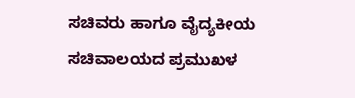ಸಚಿವರು ಹಾಗೂ ವೈದ್ಯಕೀಯ ಸಚಿವಾಲಯದ ಪ್ರಮುಖಳ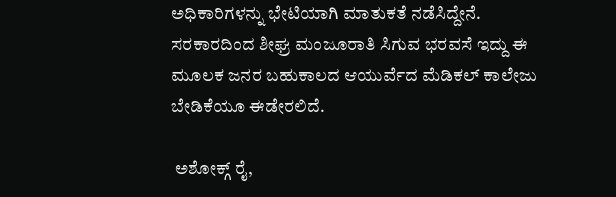ಅಧಿಕಾರಿಗಳನ್ನು ಭೇಟಿಯಾಗಿ ಮಾತುಕತೆ ನಡೆಸಿದ್ದೇನೆ. ಸರಕಾರದಿಂದ ಶೀಘ್ರ ಮಂಜೂರಾತಿ ಸಿಗುವ ಭರವಸೆ ಇದ್ದು ಈ ಮೂಲಕ ಜನರ ಬಹುಕಾಲದ ಆಯುರ್ವೆದ ಮೆಡಿಕಲ್ ಕಾಲೇಜು ಬೇಡಿಕೆಯೂ ಈಡೇರಲಿದೆ.

 ಅಶೋಕ್ಗ್ ರೈ,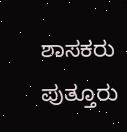ಶಾಸಕರು ಪುತ್ತೂರು